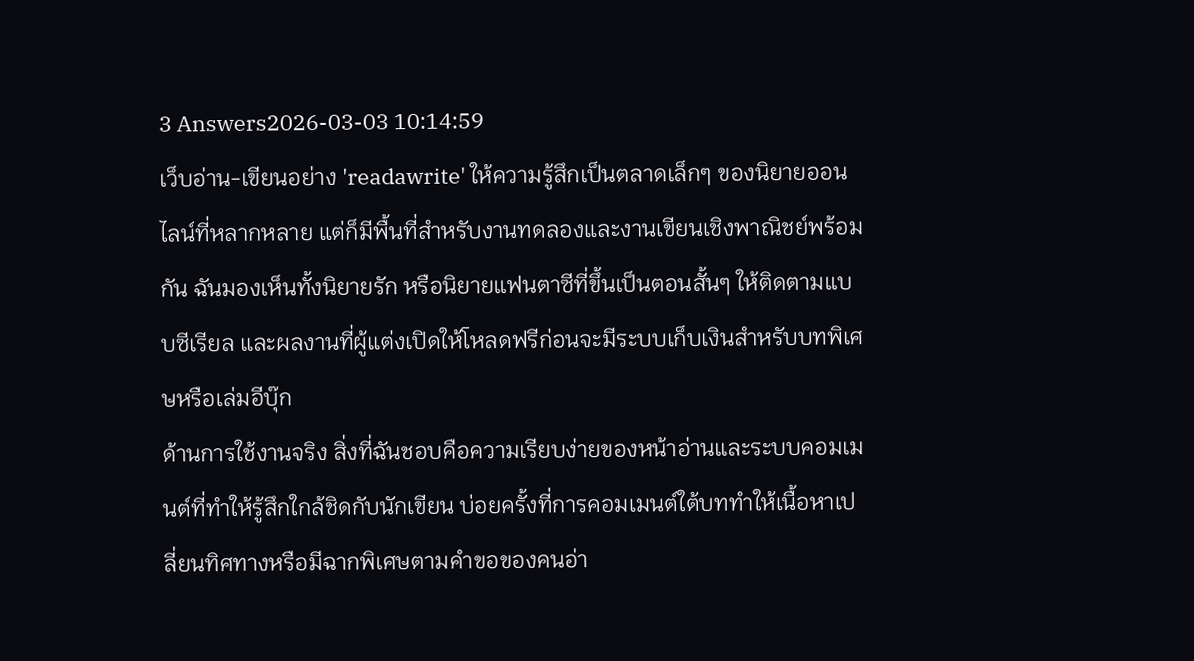3 Answers2026-03-03 10:14:59
เว็บอ่าน-เขียนอย่าง 'readawrite' ให้ความรู้สึกเป็นตลาดเล็กๆ ของนิยายออนไลน์ที่หลากหลาย แต่ก็มีพื้นที่สำหรับงานทดลองและงานเขียนเชิงพาณิชย์พร้อมกัน ฉันมองเห็นทั้งนิยายรัก หรือนิยายแฟนตาซีที่ขึ้นเป็นตอนสั้นๆ ให้ติดตามแบบซีเรียล และผลงานที่ผู้แต่งเปิดให้โหลดฟรีก่อนจะมีระบบเก็บเงินสำหรับบทพิเศษหรือเล่มอีบุ๊ก
ด้านการใช้งานจริง สิ่งที่ฉันชอบคือความเรียบง่ายของหน้าอ่านและระบบคอมเมนต์ที่ทำให้รู้สึกใกล้ชิดกับนักเขียน บ่อยครั้งที่การคอมเมนต์ใต้บททำให้เนื้อหาเปลี่ยนทิศทางหรือมีฉากพิเศษตามคำขอของคนอ่า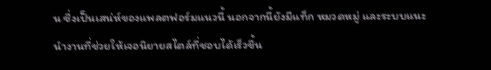น ซึ่งเป็นเสน่ห์ของแพลตฟอร์มแนวนี้ นอกจากนี้ยังมีแท็ก หมวดหมู่ และระบบแนะนำงานที่ช่วยให้เจอนิยายสไตล์ที่ชอบได้เร็วขึ้น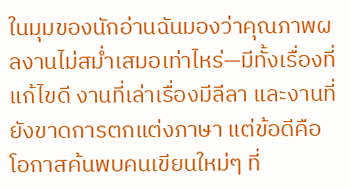ในมุมของนักอ่านฉันมองว่าคุณภาพผลงานไม่สม่ำเสมอเท่าไหร่—มีทั้งเรื่องที่แก้ไขดี งานที่เล่าเรื่องมีลีลา และงานที่ยังขาดการตกแต่งภาษา แต่ข้อดีคือโอกาสค้นพบคนเขียนใหม่ๆ ที่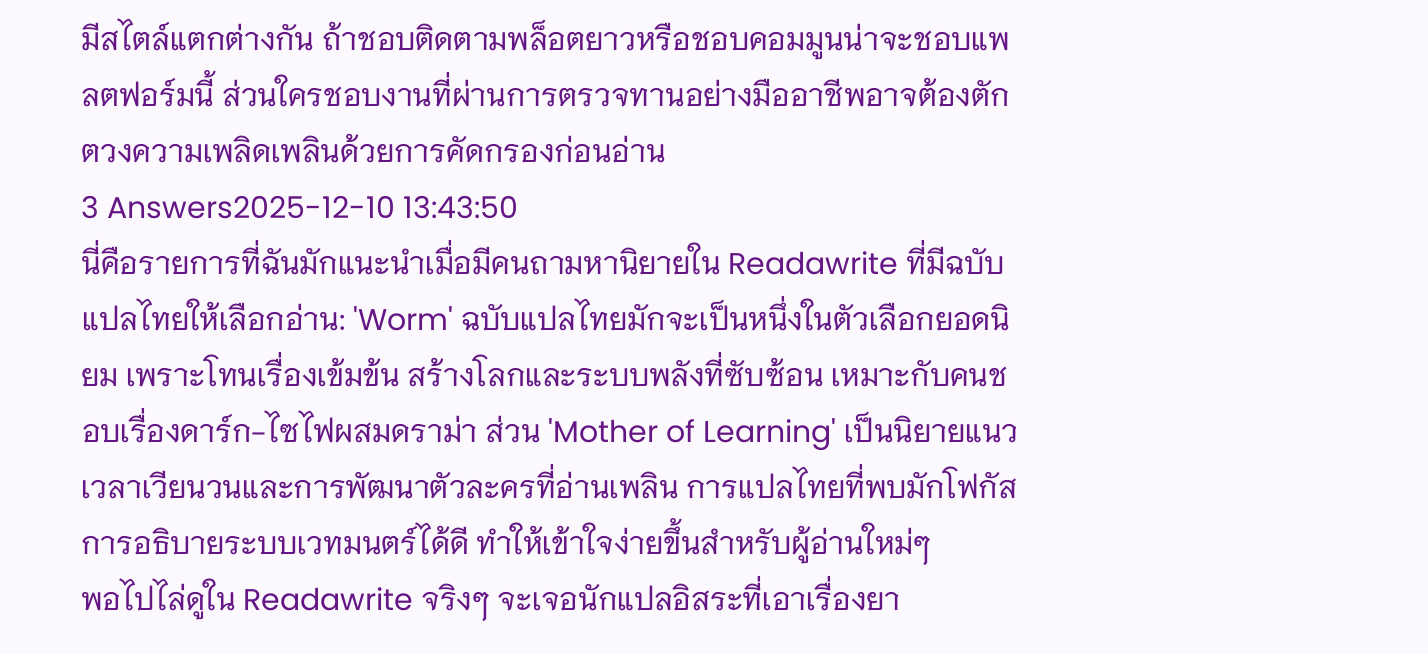มีสไตล์แตกต่างกัน ถ้าชอบติดตามพล็อตยาวหรือชอบคอมมูนน่าจะชอบแพลตฟอร์มนี้ ส่วนใครชอบงานที่ผ่านการตรวจทานอย่างมืออาชีพอาจต้องตักตวงความเพลิดเพลินด้วยการคัดกรองก่อนอ่าน
3 Answers2025-12-10 13:43:50
นี่คือรายการที่ฉันมักแนะนำเมื่อมีคนถามหานิยายใน Readawrite ที่มีฉบับแปลไทยให้เลือกอ่าน: 'Worm' ฉบับแปลไทยมักจะเป็นหนึ่งในตัวเลือกยอดนิยม เพราะโทนเรื่องเข้มข้น สร้างโลกและระบบพลังที่ซับซ้อน เหมาะกับคนชอบเรื่องดาร์ก-ไซไฟผสมดราม่า ส่วน 'Mother of Learning' เป็นนิยายแนวเวลาเวียนวนและการพัฒนาตัวละครที่อ่านเพลิน การแปลไทยที่พบมักโฟกัสการอธิบายระบบเวทมนตร์ได้ดี ทำให้เข้าใจง่ายขึ้นสำหรับผู้อ่านใหม่ๆ
พอไปไล่ดูใน Readawrite จริงๆ จะเจอนักแปลอิสระที่เอาเรื่องยา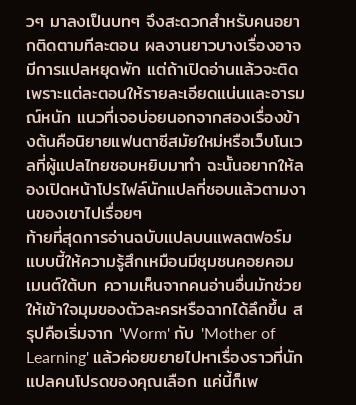วๆ มาลงเป็นบทๆ จึงสะดวกสำหรับคนอยากติดตามทีละตอน ผลงานยาวบางเรื่องอาจมีการแปลหยุดพัก แต่ถ้าเปิดอ่านแล้วจะติดเพราะแต่ละตอนให้รายละเอียดแน่นและอารมณ์หนัก แนวที่เจอบ่อยนอกจากสองเรื่องข้างต้นคือนิยายแฟนตาซีสมัยใหม่หรือเว็บโนเวลที่ผู้แปลไทยชอบหยิบมาทำ ฉะนั้นอยากให้ลองเปิดหน้าโปรไฟล์นักแปลที่ชอบแล้วตามงานของเขาไปเรื่อยๆ
ท้ายที่สุดการอ่านฉบับแปลบนแพลตฟอร์มแบบนี้ให้ความรู้สึกเหมือนมีชุมชนคอยคอมเมนต์ใต้บท ความเห็นจากคนอ่านอื่นมักช่วยให้เข้าใจมุมของตัวละครหรือฉากได้ลึกขึ้น สรุปคือเริ่มจาก 'Worm' กับ 'Mother of Learning' แล้วค่อยขยายไปหาเรื่องราวที่นักแปลคนโปรดของคุณเลือก แค่นี้ก็เพ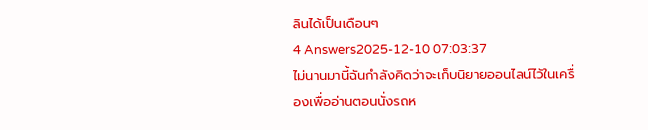ลินได้เป็นเดือนๆ
4 Answers2025-12-10 07:03:37
ไม่นานมานี้ฉันกำลังคิดว่าจะเก็บนิยายออนไลน์ไว้ในเครื่องเพื่ออ่านตอนนั่งรถห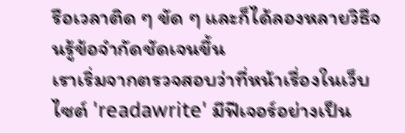รือเวลาติด ๆ ขัด ๆ และก็ได้ลองหลายวิธีจนรู้ข้อจำกัดชัดเจนขึ้น
เราเริ่มจากตรวจสอบว่าที่หน้าเรื่องในเว็บไซต์ 'readawrite' มีฟีเจอร์อย่างเป็น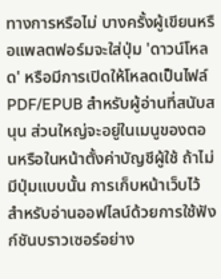ทางการหรือไม่ บางครั้งผู้เขียนหรือแพลตฟอร์มจะใส่ปุ่ม 'ดาวน์โหลด' หรือมีการเปิดให้โหลดเป็นไฟล์ PDF/EPUB สำหรับผู้อ่านที่สนับสนุน ส่วนใหญ่จะอยู่ในเมนูของตอนหรือในหน้าตั้งค่าบัญชีผู้ใช้ ถ้าไม่มีปุ่มแบบนั้น การเก็บหน้าเว็บไว้สำหรับอ่านออฟไลน์ด้วยการใช้ฟังก์ชันบราวเซอร์อย่าง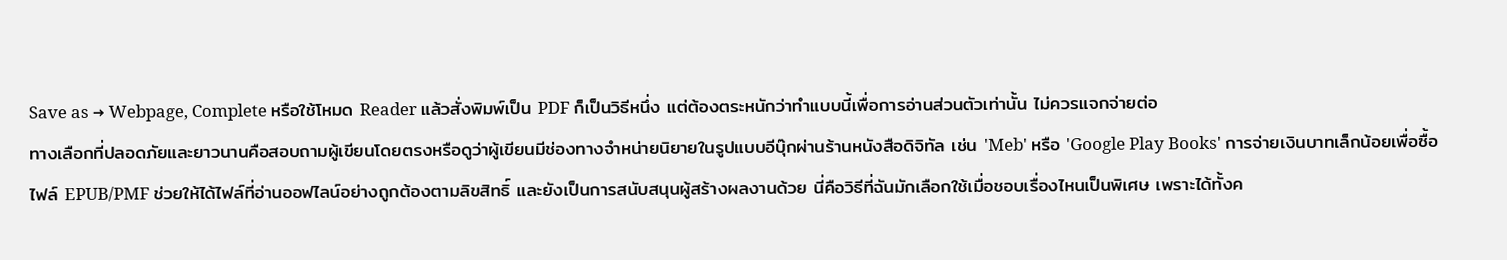Save as → Webpage, Complete หรือใช้โหมด Reader แล้วสั่งพิมพ์เป็น PDF ก็เป็นวิธีหนึ่ง แต่ต้องตระหนักว่าทำแบบนี้เพื่อการอ่านส่วนตัวเท่านั้น ไม่ควรแจกจ่ายต่อ
ทางเลือกที่ปลอดภัยและยาวนานคือสอบถามผู้เขียนโดยตรงหรือดูว่าผู้เขียนมีช่องทางจำหน่ายนิยายในรูปแบบอีบุ๊กผ่านร้านหนังสือดิจิทัล เช่น 'Meb' หรือ 'Google Play Books' การจ่ายเงินบาทเล็กน้อยเพื่อซื้อไฟล์ EPUB/PMF ช่วยให้ได้ไฟล์ที่อ่านออฟไลน์อย่างถูกต้องตามลิขสิทธิ์ และยังเป็นการสนับสนุนผู้สร้างผลงานด้วย นี่คือวิธีที่ฉันมักเลือกใช้เมื่อชอบเรื่องไหนเป็นพิเศษ เพราะได้ทั้งค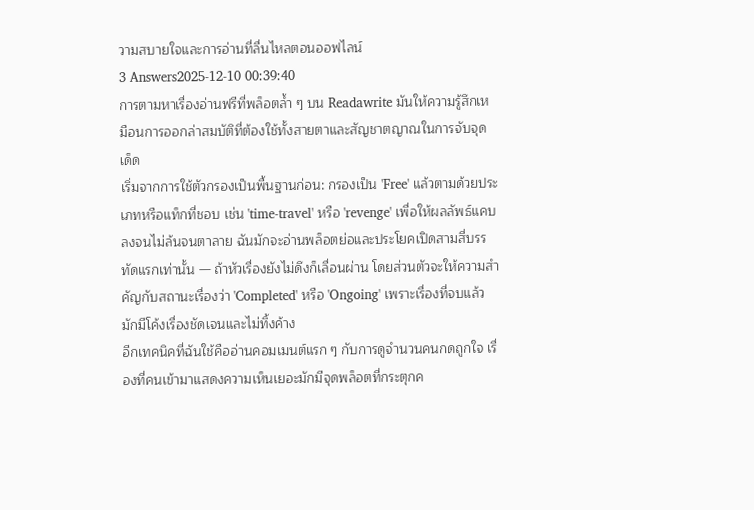วามสบายใจและการอ่านที่ลื่นไหลตอนออฟไลน์
3 Answers2025-12-10 00:39:40
การตามหาเรื่องอ่านฟรีที่พล็อตล้ำ ๆ บน Readawrite มันให้ความรู้สึกเหมือนการออกล่าสมบัติที่ต้องใช้ทั้งสายตาและสัญชาตญาณในการจับจุดเด็ด
เริ่มจากการใช้ตัวกรองเป็นพื้นฐานก่อน: กรองเป็น 'Free' แล้วตามด้วยประเภทหรือแท็กที่ชอบ เช่น 'time-travel' หรือ 'revenge' เพื่อให้ผลลัพธ์แคบลงจนไม่ล้นจนตาลาย ฉันมักจะอ่านพล็อตย่อและประโยคเปิดสามสี่บรรทัดแรกเท่านั้น — ถ้าหัวเรื่องยังไม่ดึงก็เลื่อนผ่าน โดยส่วนตัวจะให้ความสำคัญกับสถานะเรื่องว่า 'Completed' หรือ 'Ongoing' เพราะเรื่องที่จบแล้วมักมีโค้งเรื่องชัดเจนและไม่ทิ้งค้าง
อีกเทคนิคที่ฉันใช้คืออ่านคอมเมนต์แรก ๆ กับการดูจำนวนคนกดถูกใจ เรื่องที่คนเข้ามาแสดงความเห็นเยอะมักมีจุดพล็อตที่กระตุกค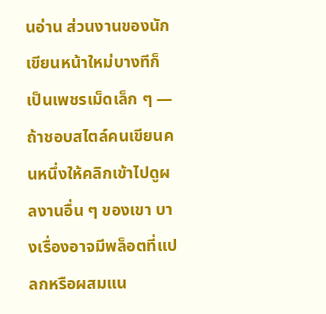นอ่าน ส่วนงานของนักเขียนหน้าใหม่บางทีก็เป็นเพชรเม็ดเล็ก ๆ — ถ้าชอบสไตล์คนเขียนคนหนึ่งให้คลิกเข้าไปดูผลงานอื่น ๆ ของเขา บางเรื่องอาจมีพล็อตที่แปลกหรือผสมแน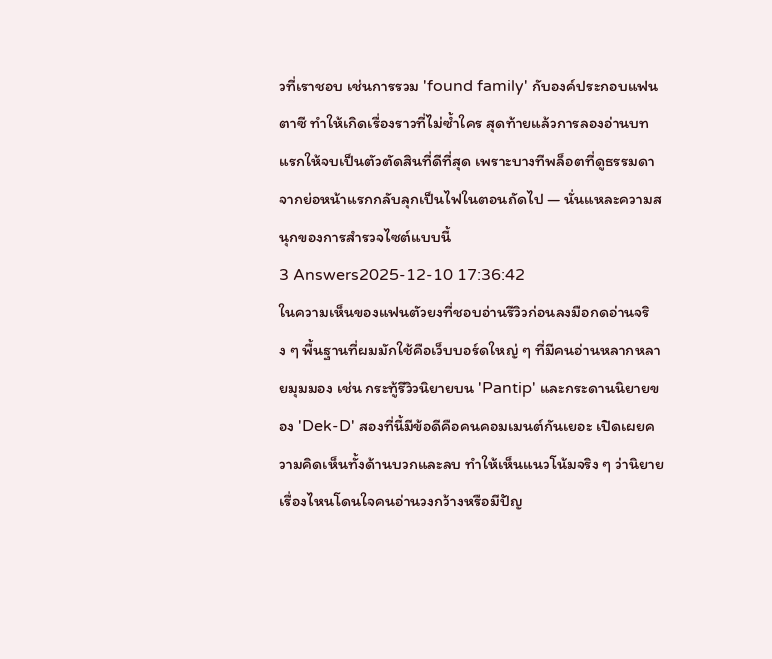วที่เราชอบ เช่นการรวม 'found family' กับองค์ประกอบแฟนตาซี ทำให้เกิดเรื่องราวที่ไม่ซ้ำใคร สุดท้ายแล้วการลองอ่านบทแรกให้จบเป็นตัวตัดสินที่ดีที่สุด เพราะบางทีพล็อตที่ดูธรรมดาจากย่อหน้าแรกกลับลุกเป็นไฟในตอนถัดไป — นั่นแหละความสนุกของการสำรวจไซต์แบบนี้
3 Answers2025-12-10 17:36:42
ในความเห็นของแฟนตัวยงที่ชอบอ่านรีวิวก่อนลงมือกดอ่านจริง ๆ พื้นฐานที่ผมมักใช้คือเว็บบอร์ดใหญ่ ๆ ที่มีคนอ่านหลากหลายมุมมอง เช่น กระทู้รีวิวนิยายบน 'Pantip' และกระดานนิยายของ 'Dek-D' สองที่นี้มีข้อดีคือคนคอมเมนต์กันเยอะ เปิดเผยความคิดเห็นทั้งด้านบวกและลบ ทำให้เห็นแนวโน้มจริง ๆ ว่านิยายเรื่องไหนโดนใจคนอ่านวงกว้างหรือมีปัญ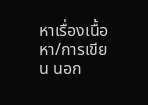หาเรื่องเนื้อหา/การเขียน นอก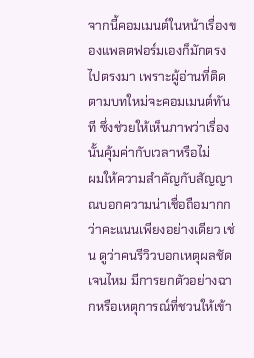จากนี้คอมเมนต์ในหน้าเรื่องของแพลตฟอร์มเองก็มักตรงไปตรงมา เพราะผู้อ่านที่ติดตามบทใหม่จะคอมเมนต์ทันที ซึ่งช่วยให้เห็นภาพว่าเรื่องนั้นคุ้มค่ากับเวลาหรือไม่
ผมให้ความสำคัญกับสัญญาณบอกความน่าเชื่อถือมากกว่าคะแนนเพียงอย่างเดียว เช่น ดูว่าคนรีวิวบอกเหตุผลชัดเจนไหม มีการยกตัวอย่างฉากหรือเหตุการณ์ที่ชวนให้เข้า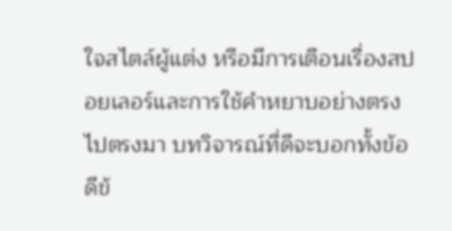ใจสไตล์ผู้แต่ง หรือมีการเตือนเรื่องสปอยเลอร์และการใช้คำหยาบอย่างตรงไปตรงมา บทวิจารณ์ที่ดีจะบอกทั้งข้อดีข้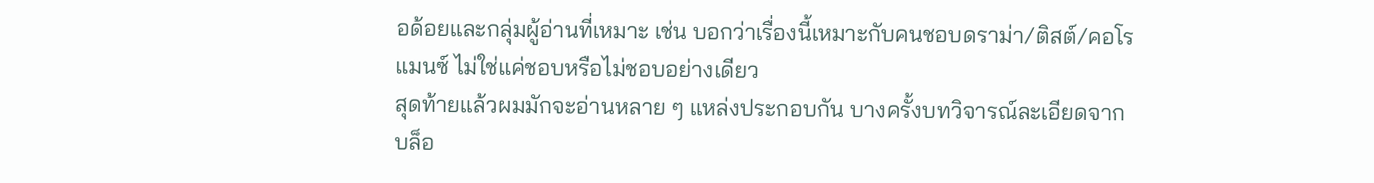อด้อยและกลุ่มผู้อ่านที่เหมาะ เช่น บอกว่าเรื่องนี้เหมาะกับคนชอบดราม่า/ติสต์/คอโรแมนซ์ ไม่ใช่แค่ชอบหรือไม่ชอบอย่างเดียว
สุดท้ายแล้วผมมักจะอ่านหลาย ๆ แหล่งประกอบกัน บางครั้งบทวิจารณ์ละเอียดจากบล็อ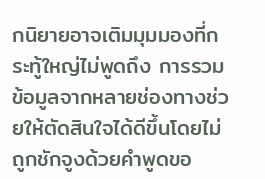กนิยายอาจเติมมุมมองที่กระทู้ใหญ่ไม่พูดถึง การรวมข้อมูลจากหลายช่องทางช่วยให้ตัดสินใจได้ดีขึ้นโดยไม่ถูกชักจูงด้วยคำพูดขอ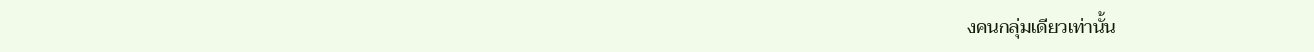งคนกลุ่มเดียวเท่านั้น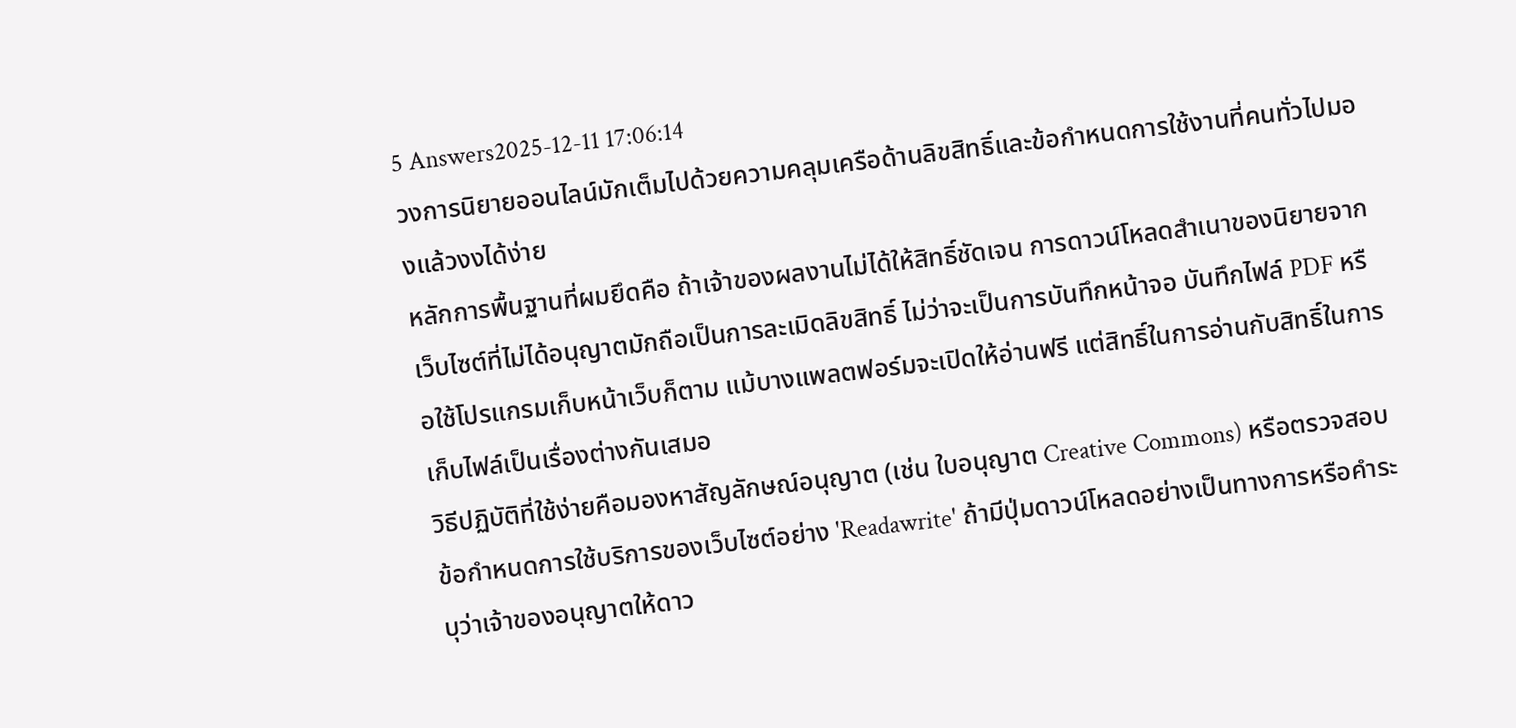5 Answers2025-12-11 17:06:14
วงการนิยายออนไลน์มักเต็มไปด้วยความคลุมเครือด้านลิขสิทธิ์และข้อกำหนดการใช้งานที่คนทั่วไปมองแล้วงงได้ง่าย
หลักการพื้นฐานที่ผมยึดคือ ถ้าเจ้าของผลงานไม่ได้ให้สิทธิ์ชัดเจน การดาวน์โหลดสำเนาของนิยายจากเว็บไซต์ที่ไม่ได้อนุญาตมักถือเป็นการละเมิดลิขสิทธิ์ ไม่ว่าจะเป็นการบันทึกหน้าจอ บันทึกไฟล์ PDF หรือใช้โปรแกรมเก็บหน้าเว็บก็ตาม แม้บางแพลตฟอร์มจะเปิดให้อ่านฟรี แต่สิทธิ์ในการอ่านกับสิทธิ์ในการเก็บไฟล์เป็นเรื่องต่างกันเสมอ
วิธีปฏิบัติที่ใช้ง่ายคือมองหาสัญลักษณ์อนุญาต (เช่น ใบอนุญาต Creative Commons) หรือตรวจสอบข้อกำหนดการใช้บริการของเว็บไซต์อย่าง 'Readawrite' ถ้ามีปุ่มดาวน์โหลดอย่างเป็นทางการหรือคำระบุว่าเจ้าของอนุญาตให้ดาว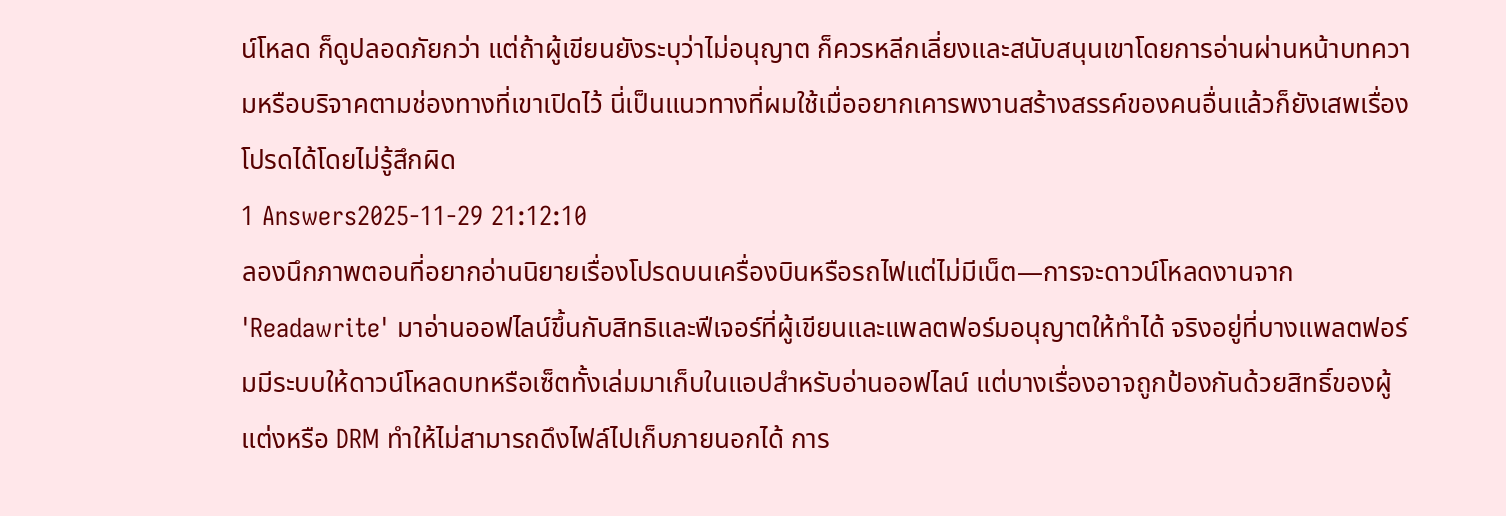น์โหลด ก็ดูปลอดภัยกว่า แต่ถ้าผู้เขียนยังระบุว่าไม่อนุญาต ก็ควรหลีกเลี่ยงและสนับสนุนเขาโดยการอ่านผ่านหน้าบทความหรือบริจาคตามช่องทางที่เขาเปิดไว้ นี่เป็นแนวทางที่ผมใช้เมื่ออยากเคารพงานสร้างสรรค์ของคนอื่นแล้วก็ยังเสพเรื่องโปรดได้โดยไม่รู้สึกผิด
1 Answers2025-11-29 21:12:10
ลองนึกภาพตอนที่อยากอ่านนิยายเรื่องโปรดบนเครื่องบินหรือรถไฟแต่ไม่มีเน็ต—การจะดาวน์โหลดงานจาก 'Readawrite' มาอ่านออฟไลน์ขึ้นกับสิทธิและฟีเจอร์ที่ผู้เขียนและแพลตฟอร์มอนุญาตให้ทำได้ จริงอยู่ที่บางแพลตฟอร์มมีระบบให้ดาวน์โหลดบทหรือเซ็ตทั้งเล่มมาเก็บในแอปสำหรับอ่านออฟไลน์ แต่บางเรื่องอาจถูกป้องกันด้วยสิทธิ์ของผู้แต่งหรือ DRM ทำให้ไม่สามารถดึงไฟล์ไปเก็บภายนอกได้ การ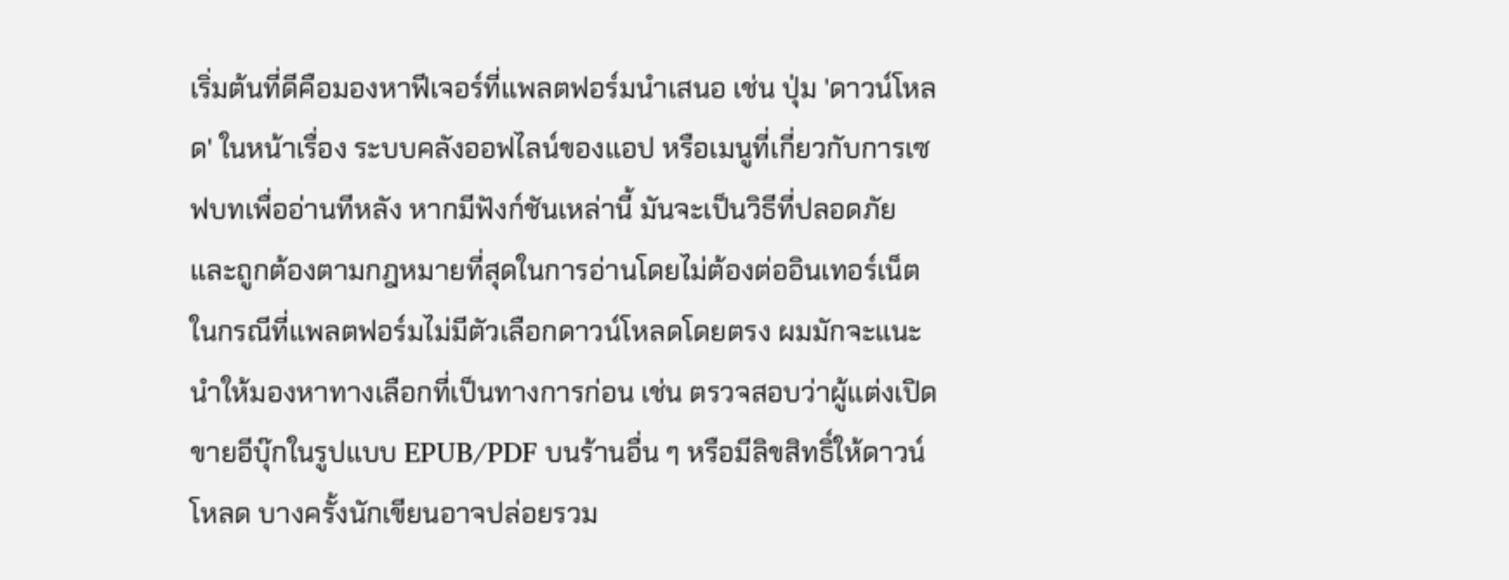เริ่มต้นที่ดีคือมองหาฟีเจอร์ที่แพลตฟอร์มนำเสนอ เช่น ปุ่ม 'ดาวน์โหลด' ในหน้าเรื่อง ระบบคลังออฟไลน์ของแอป หรือเมนูที่เกี่ยวกับการเซฟบทเพื่ออ่านทีหลัง หากมีฟังก์ชันเหล่านี้ มันจะเป็นวิธีที่ปลอดภัยและถูกต้องตามกฎหมายที่สุดในการอ่านโดยไม่ต้องต่ออินเทอร์เน็ต
ในกรณีที่แพลตฟอร์มไม่มีตัวเลือกดาวน์โหลดโดยตรง ผมมักจะแนะนำให้มองหาทางเลือกที่เป็นทางการก่อน เช่น ตรวจสอบว่าผู้แต่งเปิดขายอีบุ๊กในรูปแบบ EPUB/PDF บนร้านอื่น ๆ หรือมีลิขสิทธิ์ให้ดาวน์โหลด บางครั้งนักเขียนอาจปล่อยรวม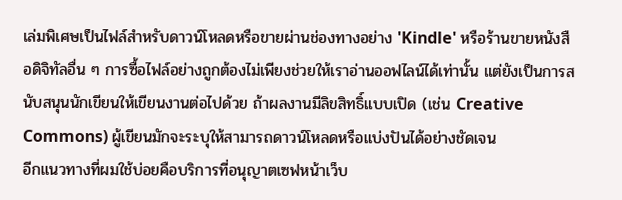เล่มพิเศษเป็นไฟล์สำหรับดาวน์โหลดหรือขายผ่านช่องทางอย่าง 'Kindle' หรือร้านขายหนังสือดิจิทัลอื่น ๆ การซื้อไฟล์อย่างถูกต้องไม่เพียงช่วยให้เราอ่านออฟไลน์ได้เท่านั้น แต่ยังเป็นการสนับสนุนนักเขียนให้เขียนงานต่อไปด้วย ถ้าผลงานมีลิขสิทธิ์แบบเปิด (เช่น Creative Commons) ผู้เขียนมักจะระบุให้สามารถดาวน์โหลดหรือแบ่งปันได้อย่างชัดเจน
อีกแนวทางที่ผมใช้บ่อยคือบริการที่อนุญาตเซฟหน้าเว็บ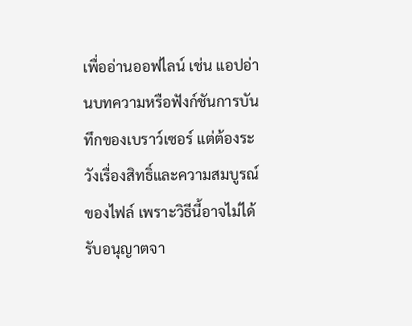เพื่ออ่านออฟไลน์ เช่น แอปอ่านบทความหรือฟังก์ชันการบันทึกของเบราว์เซอร์ แต่ต้องระวังเรื่องสิทธิ์และความสมบูรณ์ของไฟล์ เพราะวิธีนี้อาจไม่ได้รับอนุญาตจา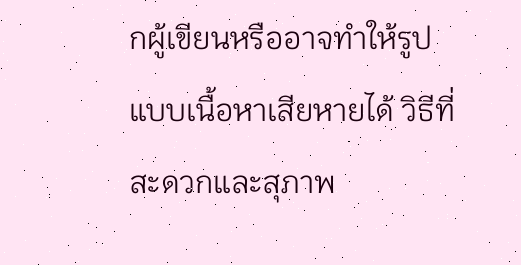กผู้เขียนหรืออาจทำให้รูปแบบเนื้อหาเสียหายได้ วิธีที่สะดวกและสุภาพ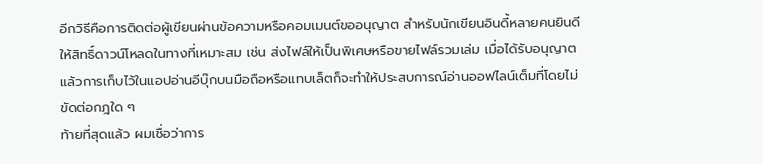อีกวิธีคือการติดต่อผู้เขียนผ่านข้อความหรือคอมเมนต์ขออนุญาต สำหรับนักเขียนอินดี้หลายคนยินดีให้สิทธิ์ดาวน์โหลดในทางที่เหมาะสม เช่น ส่งไฟล์ให้เป็นพิเศษหรือขายไฟล์รวมเล่ม เมื่อได้รับอนุญาตแล้วการเก็บไว้ในแอปอ่านอีบุ๊กบนมือถือหรือแทบเล็ตก็จะทำให้ประสบการณ์อ่านออฟไลน์เต็มที่โดยไม่ขัดต่อกฎใด ๆ
ท้ายที่สุดแล้ว ผมเชื่อว่าการ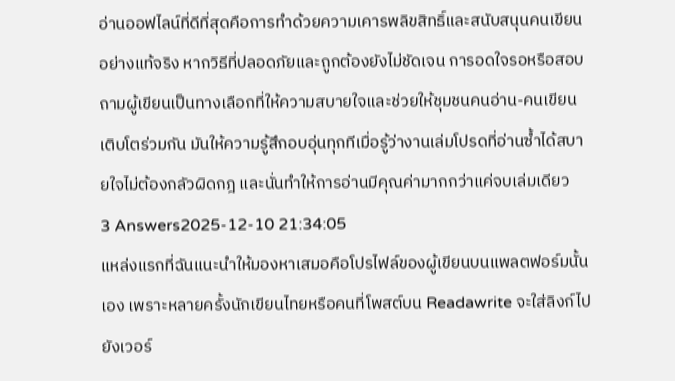อ่านออฟไลน์ที่ดีที่สุดคือการทำด้วยความเคารพลิขสิทธิ์และสนับสนุนคนเขียนอย่างแท้จริง หากวิธีที่ปลอดภัยและถูกต้องยังไม่ชัดเจน การอดใจรอหรือสอบถามผู้เขียนเป็นทางเลือกที่ให้ความสบายใจและช่วยให้ชุมชนคนอ่าน-คนเขียนเติบโตร่วมกัน มันให้ความรู้สึกอบอุ่นทุกทีเมื่อรู้ว่างานเล่มโปรดที่อ่านซ้ำได้สบายใจไม่ต้องกลัวผิดกฎ และนั่นทำให้การอ่านมีคุณค่ามากกว่าแค่จบเล่มเดียว
3 Answers2025-12-10 21:34:05
แหล่งแรกที่ฉันแนะนำให้มองหาเสมอคือโปรไฟล์ของผู้เขียนบนแพลตฟอร์มนั้นเอง เพราะหลายครั้งนักเขียนไทยหรือคนที่โพสต์บน Readawrite จะใส่ลิงก์ไปยังเวอร์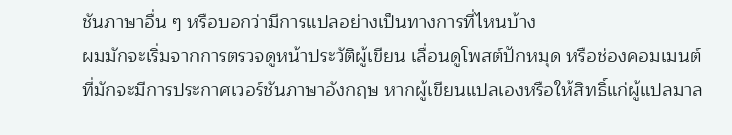ชันภาษาอื่น ๆ หรือบอกว่ามีการแปลอย่างเป็นทางการที่ไหนบ้าง
ผมมักจะเริ่มจากการตรวจดูหน้าประวัติผู้เขียน เลื่อนดูโพสต์ปักหมุด หรือช่องคอมเมนต์ที่มักจะมีการประกาศเวอร์ชันภาษาอังกฤษ หากผู้เขียนแปลเองหรือให้สิทธิ์แก่ผู้แปลมาล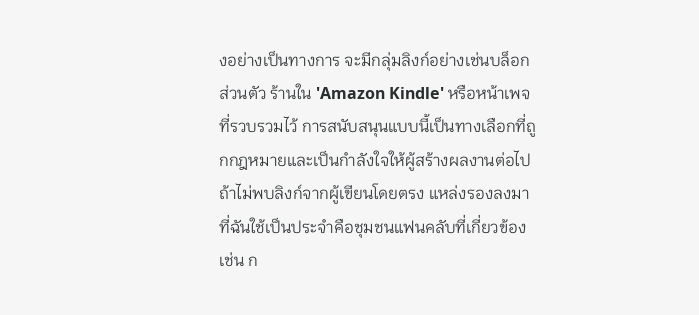งอย่างเป็นทางการ จะมีกลุ่มลิงก์อย่างเช่นบล็อกส่วนตัว ร้านใน 'Amazon Kindle' หรือหน้าเพจที่รวบรวมไว้ การสนับสนุนแบบนี้เป็นทางเลือกที่ถูกกฎหมายและเป็นกำลังใจให้ผู้สร้างผลงานต่อไป
ถ้าไม่พบลิงก์จากผู้เขียนโดยตรง แหล่งรองลงมาที่ฉันใช้เป็นประจำคือชุมชนแฟนคลับที่เกี่ยวข้อง เช่น ก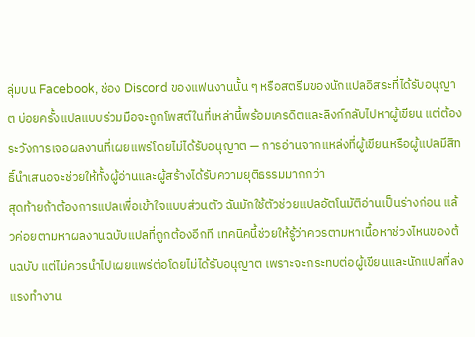ลุ่มบน Facebook, ช่อง Discord ของแฟนงานนั้น ๆ หรือสตรีมของนักแปลอิสระที่ได้รับอนุญาต บ่อยครั้งแปลแบบร่วมมือจะถูกโพสต์ในที่เหล่านี้พร้อมเครดิตและลิงก์กลับไปหาผู้เขียน แต่ต้องระวังการเจอผลงานที่เผยแพร่โดยไม่ได้รับอนุญาต — การอ่านจากแหล่งที่ผู้เขียนหรือผู้แปลมีสิทธิ์นำเสนอจะช่วยให้ทั้งผู้อ่านและผู้สร้างได้รับความยุติธรรมมากกว่า
สุดท้ายถ้าต้องการแปลเพื่อเข้าใจแบบส่วนตัว ฉันมักใช้ตัวช่วยแปลอัตโนมัติอ่านเป็นร่างก่อน แล้วค่อยตามหาผลงานฉบับแปลที่ถูกต้องอีกที เทคนิคนี้ช่วยให้รู้ว่าควรตามหาเนื้อหาช่วงไหนของต้นฉบับ แต่ไม่ควรนำไปเผยแพร่ต่อโดยไม่ได้รับอนุญาต เพราะจะกระทบต่อผู้เขียนและนักแปลที่ลงแรงทำงาน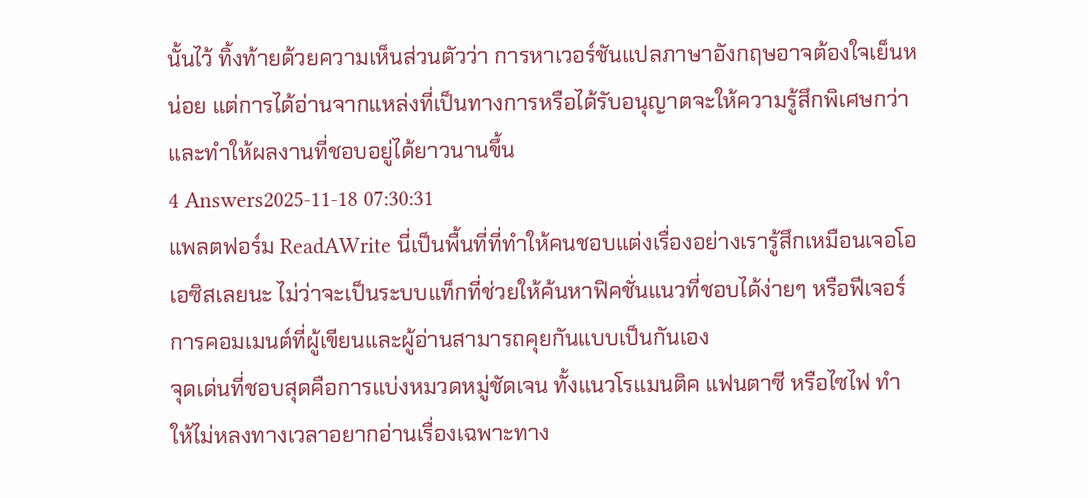นั้นไว้ ทิ้งท้ายด้วยความเห็นส่วนตัวว่า การหาเวอร์ชันแปลภาษาอังกฤษอาจต้องใจเย็นหน่อย แต่การได้อ่านจากแหล่งที่เป็นทางการหรือได้รับอนุญาตจะให้ความรู้สึกพิเศษกว่าและทำให้ผลงานที่ชอบอยู่ได้ยาวนานขึ้น
4 Answers2025-11-18 07:30:31
แพลตฟอร์ม ReadAWrite นี่เป็นพื้นที่ที่ทำให้คนชอบแต่งเรื่องอย่างเรารู้สึกเหมือนเจอโอเอซิสเลยนะ ไม่ว่าจะเป็นระบบแท็กที่ช่วยให้ค้นหาฟิคชั่นแนวที่ชอบได้ง่ายๆ หรือฟีเจอร์การคอมเมนต์ที่ผู้เขียนและผู้อ่านสามารถคุยกันแบบเป็นกันเอง
จุดเด่นที่ชอบสุดคือการแบ่งหมวดหมู่ชัดเจน ทั้งแนวโรแมนติค แฟนตาซี หรือไซไฟ ทำให้ไม่หลงทางเวลาอยากอ่านเรื่องเฉพาะทาง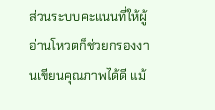ส่วนระบบคะแนนที่ให้ผู้อ่านโหวตก็ช่วยกรองงานเขียนคุณภาพได้ดี แม้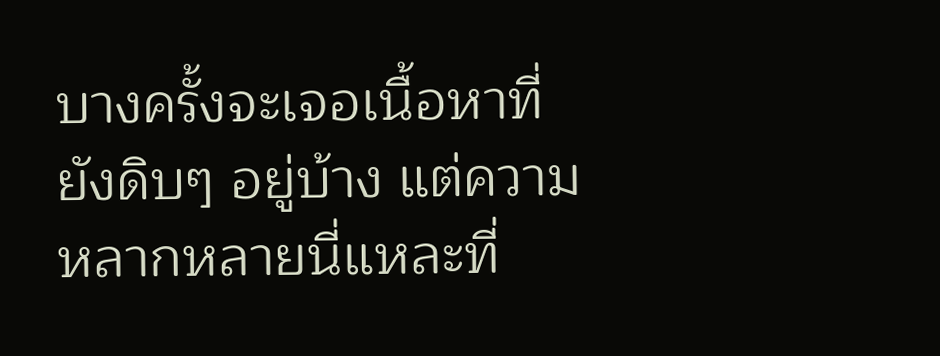บางครั้งจะเจอเนื้อหาที่ยังดิบๆ อยู่บ้าง แต่ความหลากหลายนี่แหละที่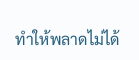ทำให้พลาดไม่ได้